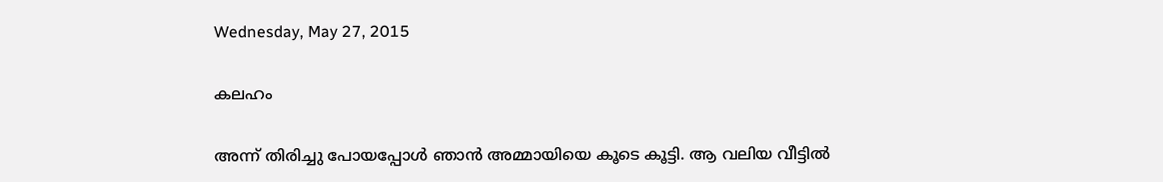Wednesday, May 27, 2015

കലഹം

അന്ന് തിരിച്ചു പോയപ്പോള്‍ ഞാന്‍ അമ്മായിയെ കൂടെ കൂട്ടി. ആ വലിയ വീട്ടില്‍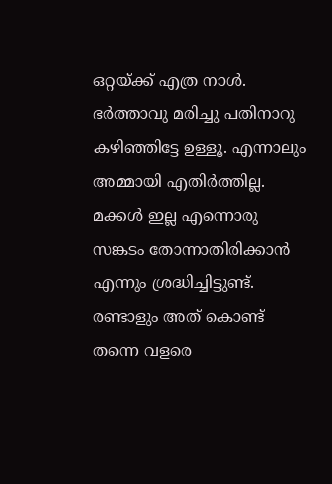ഒറ്റയ്ക്ക് എത്ര നാള്‍. ഭര്‍ത്താവു മരിച്ചു പതിനാറു കഴിഞ്ഞിട്ടേ ഉള്ളൂ. എന്നാലും അമ്മായി എതിര്‍ത്തില്ല. മക്കള്‍ ഇല്ല എന്നൊരു സങ്കടം തോന്നാതിരിക്കാന്‍ എന്നും ശ്രദ്ധിച്ചിട്ടുണ്ട്. രണ്ടാളും അത് കൊണ്ട് തന്നെ വളരെ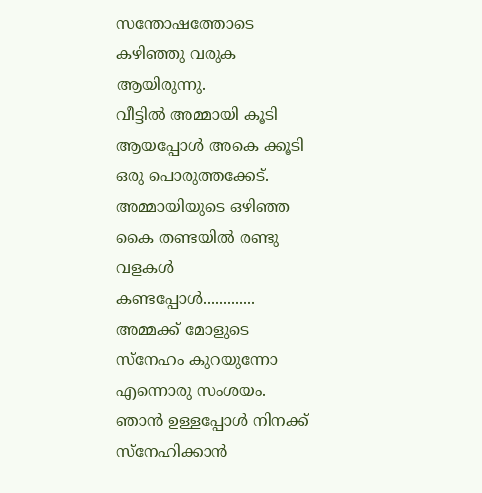സന്തോഷത്തോടെ കഴിഞ്ഞു വരുക ആയിരുന്നു.
വീട്ടില്‍ അമ്മായി കൂടി ആയപ്പോള്‍ അകെ ക്കൂടി ഒരു പൊരുത്തക്കേട്. അമ്മായിയുടെ ഒഴിഞ്ഞ കൈ തണ്ടയില്‍ രണ്ടു വളകള്‍ കണ്ടപ്പോള്‍.............   അമ്മക്ക് മോളുടെ സ്നേഹം കുറയുന്നോ എന്നൊരു സംശയം. ഞാന്‍ ഉള്ളപ്പോള്‍ നിനക്ക് സ്നേഹിക്കാന്‍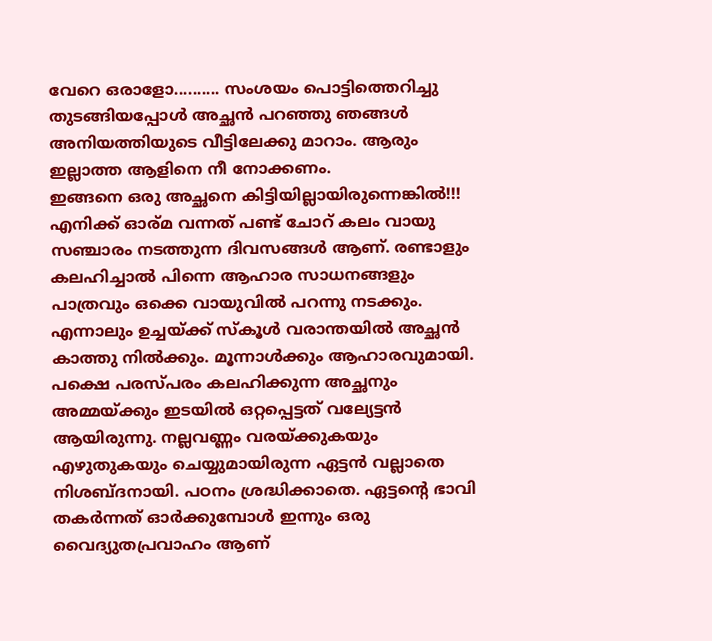വേറെ ഒരാളോ.......... സംശയം പൊട്ടിത്തെറിച്ചു തുടങ്ങിയപ്പോള്‍ അച്ഛന്‍ പറഞ്ഞു ഞങ്ങള്‍ അനിയത്തിയുടെ വീട്ടിലേക്കു മാറാം. ആരും ഇല്ലാത്ത ആളിനെ നീ നോക്കണം.
ഇങ്ങനെ ഒരു അച്ഛനെ കിട്ടിയില്ലായിരുന്നെങ്കില്‍!!! എനിക്ക് ഓര്മ വന്നത് പണ്ട് ചോറ് കലം വായു സഞ്ചാരം നടത്തുന്ന ദിവസങ്ങള്‍ ആണ്. രണ്ടാളും കലഹിച്ചാല്‍ പിന്നെ ആഹാര സാധനങ്ങളും പാത്രവും ഒക്കെ വായുവില്‍ പറന്നു നടക്കും. എന്നാലും ഉച്ചയ്ക്ക് സ്കൂള്‍ വരാന്തയില്‍ അച്ഛന്‍ കാത്തു നില്‍ക്കും. മൂന്നാള്‍ക്കും ആഹാരവുമായി.
പക്ഷെ പരസ്പരം കലഹിക്കുന്ന അച്ഛനും അമ്മയ്ക്കും ഇടയില്‍ ഒറ്റപ്പെട്ടത് വല്യേട്ടന്‍ ആയിരുന്നു. നല്ലവണ്ണം വരയ്ക്കുകയും എഴുതുകയും ചെയ്യുമായിരുന്ന ഏട്ടന്‍ വല്ലാതെ നിശബ്ദനായി. പഠനം ശ്രദ്ധിക്കാതെ. ഏട്ടന്‍റെ ഭാവി തകര്‍ന്നത് ഓര്‍ക്കുമ്പോള്‍ ഇന്നും ഒരു വൈദ്യുതപ്രവാഹം ആണ്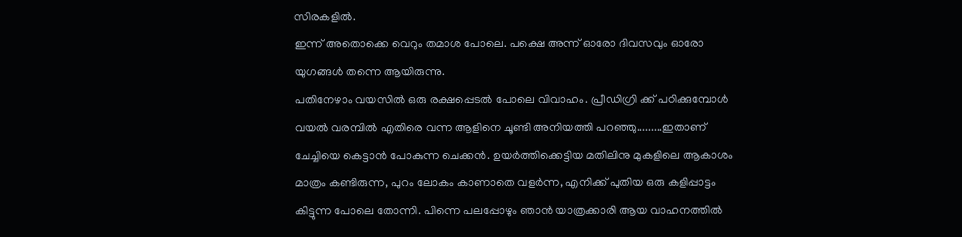സിരകളില്‍.
ഇന്ന് അതൊക്കെ വെറും തമാശ പോലെ. പക്ഷെ അന്ന് ഓരോ ദിവസവും ഓരോ യുഗങ്ങള്‍ തന്നെ ആയിരുന്നു.
പതിനേഴാം വയസില്‍ ഒരു രക്ഷപ്പെടല്‍ പോലെ വിവാഹം. പ്രീഡിഗ്രി ക്ക് പഠിക്കുമ്പോള്‍ വയല്‍ വരമ്പില്‍ എതിരെ വന്ന ആളിനെ ചൂണ്ടി അനിയത്തി പറഞ്ഞു.........ഇതാണ് ചേച്ചിയെ കെട്ടാന്‍ പോകുന്ന ചെക്കന്‍. ഉയര്‍ത്തിക്കെട്ടിയ മതിലിനു മുകളിലെ ആകാശം മാത്രം കണ്ടിരുന്ന, പുറം ലോകം കാണാതെ വളര്‍ന്ന, എനിക്ക് പുതിയ ഒരു കളിപ്പാട്ടം കിട്ടുന്ന പോലെ തോന്നി. പിന്നെ പലപ്പോഴും ഞാന്‍ യാത്രക്കാരി ആയ വാഹനത്തില്‍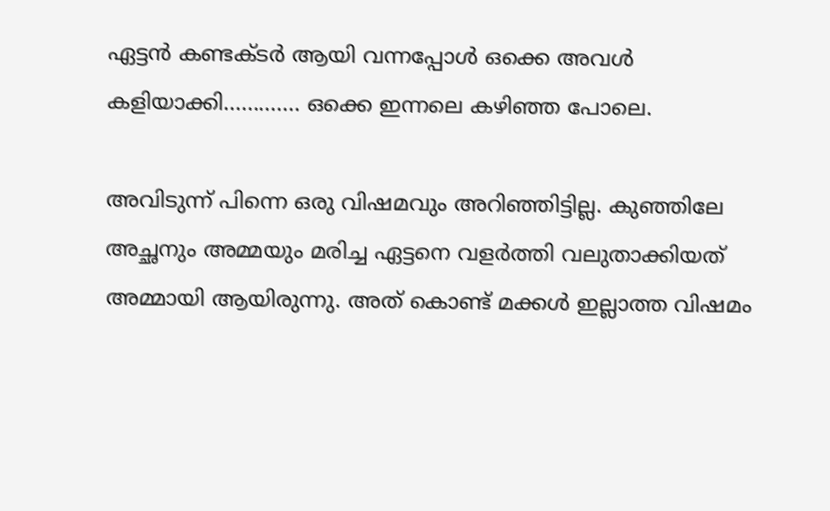ഏട്ടന്‍ കണ്ടക്ടര്‍ ആയി വന്നപ്പോള്‍ ഒക്കെ അവള്‍ കളിയാക്കി............. ഒക്കെ ഇന്നലെ കഴിഞ്ഞ പോലെ.

അവിടുന്ന് പിന്നെ ഒരു വിഷമവും അറിഞ്ഞിട്ടില്ല. കുഞ്ഞിലേ അച്ഛനും അമ്മയും മരിച്ച ഏട്ടനെ വളര്‍ത്തി വലുതാക്കിയത് അമ്മായി ആയിരുന്നു. അത് കൊണ്ട് മക്കള്‍ ഇല്ലാത്ത വിഷമം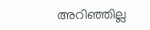അറിഞ്ഞില്ല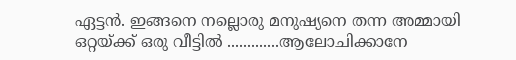ഏട്ടന്‍. ഇങ്ങനെ നല്ലൊരു മനുഷ്യനെ തന്ന അമ്മായി ഒറ്റയ്ക്ക് ഒരു വീട്ടില്‍ .............ആലോചിക്കാനേ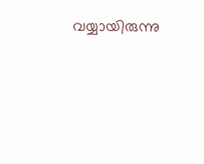വയ്യായിരുന്നു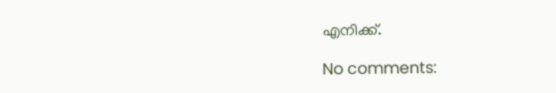എനിക്ക്.

No comments: